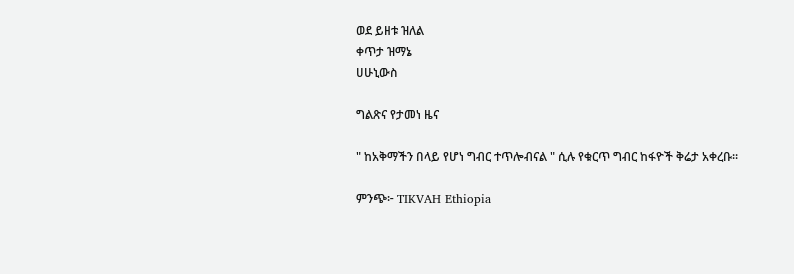ወደ ይዘቱ ዝለል
ቀጥታ ዝማኔ
ሀሁኒውስ

ግልጽና የታመነ ዜና

" ከአቅማችን በላይ የሆነ ግብር ተጥሎብናል " ሲሉ የቁርጥ ግብር ከፋዮች ቅሬታ አቀረቡ።

ምንጭ፦ TIKVAH Ethiopia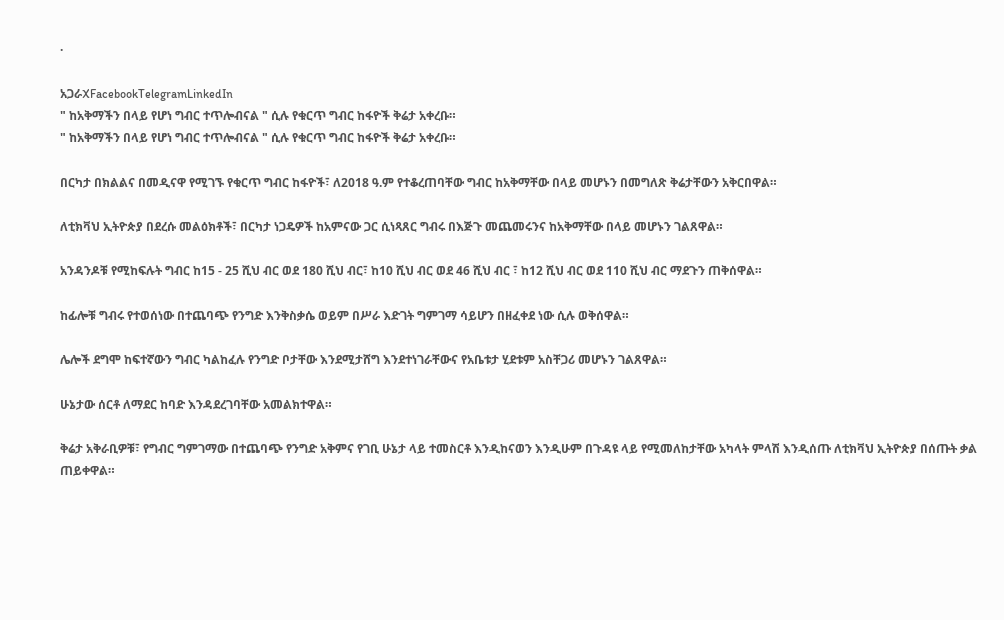·

አጋራXFacebookTelegramLinkedIn
" ከአቅማችን በላይ የሆነ ግብር ተጥሎብናል " ሲሉ የቁርጥ ግብር ከፋዮች ቅሬታ አቀረቡ።
" ከአቅማችን በላይ የሆነ ግብር ተጥሎብናል " ሲሉ የቁርጥ ግብር ከፋዮች ቅሬታ አቀረቡ።

በርካታ በክልልና በመዲናዋ የሚገኙ የቁርጥ ግብር ከፋዮች፣ ለ2018 ዓ.ም የተቆረጠባቸው ግብር ከአቅማቸው በላይ መሆኑን በመግለጽ ቅሬታቸውን አቅርበዋል።

ለቲክቫህ ኢትዮጵያ በደረሱ መልዕክቶች፣ በርካታ ነጋዴዎች ከአምናው ጋር ሲነጻጸር ግብሩ በእጅጉ መጨመሩንና ከአቅማቸው በላይ መሆኑን ገልጸዋል።

አንዳንዶቹ የሚከፍሉት ግብር ከ15 - 25 ሺህ ብር ወደ 180 ሺህ ብር፣ ከ10 ሺህ ብር ወደ 46 ሺህ ብር ፣ ከ12 ሺህ ብር ወደ 110 ሺህ ብር ማደጉን ጠቅሰዋል።

ከፊሎቹ ግብሩ የተወሰነው በተጨባጭ የንግድ እንቅስቃሴ ወይም በሥራ እድገት ግምገማ ሳይሆን በዘፈቀደ ነው ሲሉ ወቅሰዋል።

ሌሎች ደግሞ ከፍተኛውን ግብር ካልከፈሉ የንግድ ቦታቸው እንደሚታሸግ እንደተነገራቸውና የአቤቱታ ሂደቱም አስቸጋሪ መሆኑን ገልጸዋል።

ሁኔታው ሰርቶ ለማደር ከባድ እንዳደረገባቸው አመልክተዋል።

ቅሬታ አቅራቢዎቹ፣ የግብር ግምገማው በተጨባጭ የንግድ አቅምና የገቢ ሁኔታ ላይ ተመስርቶ እንዲከናወን እንዲሁም በጉዳዩ ላይ የሚመለከታቸው አካላት ምላሽ እንዲሰጡ ለቲክቫህ ኢትዮጵያ በሰጡት ቃል ጠይቀዋል።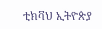ቲክቫህ ኢትዮጵያ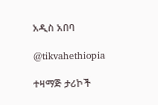አዲስ አበባ

@tikvahethiopia

ተዛማጅ ታሪኮች